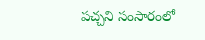పచ్చని సంసారంలో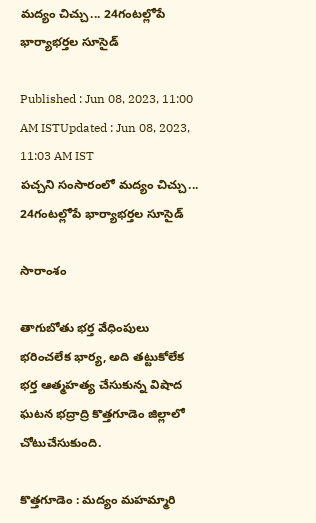మద్యం చిచ్చు... 24గంటల్లోపే భార్యాభర్తల సూసైడ్

Published : Jun 08, 2023, 11:00 AM ISTUpdated : Jun 08, 2023, 11:03 AM IST
పచ్చని సంసారంలో మద్యం చిచ్చు... 24గంటల్లోపే భార్యాభర్తల సూసైడ్

సారాంశం

తాగుబోతు భర్త వేధింపులు భరించలేక భార్య, అది తట్టుకోలేక భర్త ఆత్మహత్య చేసుకున్న విషాద ఘటన భద్రాద్రి కొత్తగూడెం జిల్లాలో చోటుచేసుకుంది.

కొత్తగూడెం : మద్యం మహమ్మారి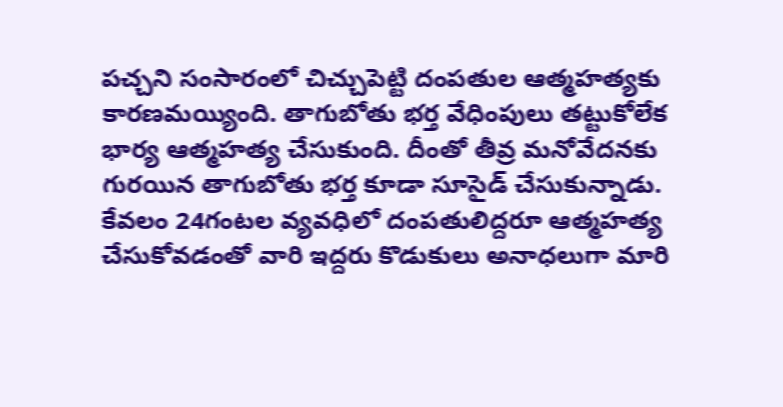పచ్చని సంసారంలో చిచ్చుపెట్టి దంపతుల ఆత్మహత్యకు కారణమయ్యింది. తాగుబోతు భర్త వేధింపులు తట్టుకోలేక భార్య ఆత్మహత్య చేసుకుంది. దీంతో తీవ్ర మనోవేదనకు గురయిన తాగుబోతు భర్త కూడా సూసైడ్ చేసుకున్నాడు. కేవలం 24గంటల వ్యవధిలో దంపతులిద్దరూ ఆత్మహత్య చేసుకోవడంతో వారి ఇద్దరు కొడుకులు అనాధలుగా మారి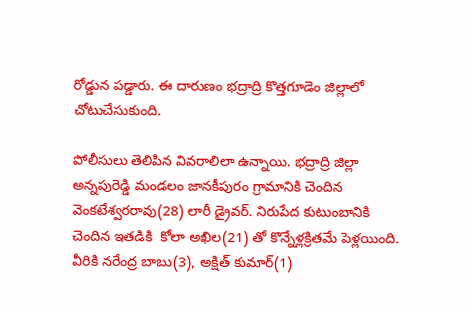రోడ్డున పడ్డారు. ఈ దారుణం భద్రాద్రి కొత్తగూడెం జిల్లాలో చోటుచేసుకుంది.

పోలీసులు తెలిపిన వివరాలిలా ఉన్నాయి. భద్రాద్రి జిల్లా అన్నపురెడ్డి మండలం జానకీపురం గ్రామానికి చెందిన వెంకటేశ్వరరావు(28) లారీ డ్రైవర్. నిరుపేద కుటుంబానికి చెందిన ఇతడికి  కోలా అఖిల(21) తో కొన్నేళ్లక్రితమే పెళ్లయింది. వీరికి నరేంద్ర బాబు(3), అక్షిత్ కుమార్(1)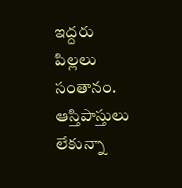ఇద్దరు పిల్లలు సంతానం. ఆస్తిపాస్తులు లేకున్నా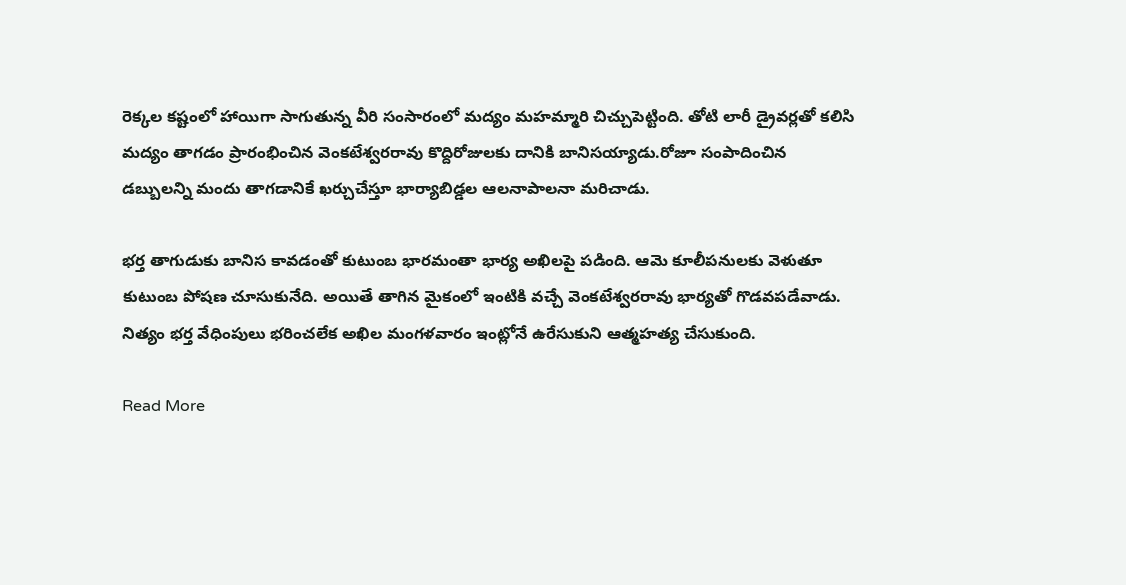రెక్కల కష్టంలో హాయిగా సాగుతున్న వీరి సంసారంలో మద్యం మహమ్మారి చిచ్చుపెట్టింది. తోటి లారీ డ్రైవర్లతో కలిసి మద్యం తాగడం ప్రారంభించిన వెంకటేశ్వరరావు కొద్దిరోజులకు దానికి బానిసయ్యాడు.రోజూ సంపాదించిన డబ్బులన్ని మందు తాగడానికే ఖర్చుచేస్తూ భార్యాబిడ్డల ఆలనాపాలనా మరిచాడు.

భర్త తాగుడుకు బానిస కావడంతో కుటుంబ భారమంతా భార్య అఖిలపై పడింది. ఆమె కూలీపనులకు వెళుతూ కుటుంబ పోషణ చూసుకునేది. అయితే తాగిన మైకంలో ఇంటికి వచ్చే వెంకటేశ్వరరావు భార్యతో గొడవపడేవాడు. నిత్యం భర్త వేధింపులు భరించలేక అఖిల మంగళవారం ఇంట్లోనే ఉరేసుకుని ఆత్మహత్య చేసుకుంది.

Read More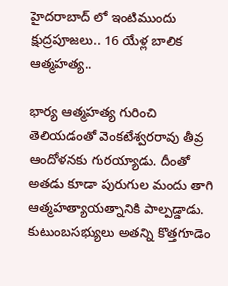హైదరాబాద్ లో ఇంటిముందు క్షుద్రపూజలు.. 16 యేళ్ల బాలిక ఆత్మహత్య..

భార్య ఆత్మహత్య గురించి తెలియడంతో వెంకటేశ్వరరావు తీవ్ర ఆందోళనకు గురయ్యాడు. దీంతో అతడు కూడా పురుగుల మందు తాగి ఆత్మహత్యాయత్నానికి పాల్పడ్డాడు. కుటుంబసభ్యులు అతన్ని కొత్తగూడెం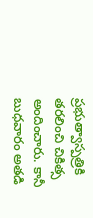ప్రభుత్వాస్పత్రికి తరలించి చికిత్స అందించారు. కానీ బుధవారం అతడి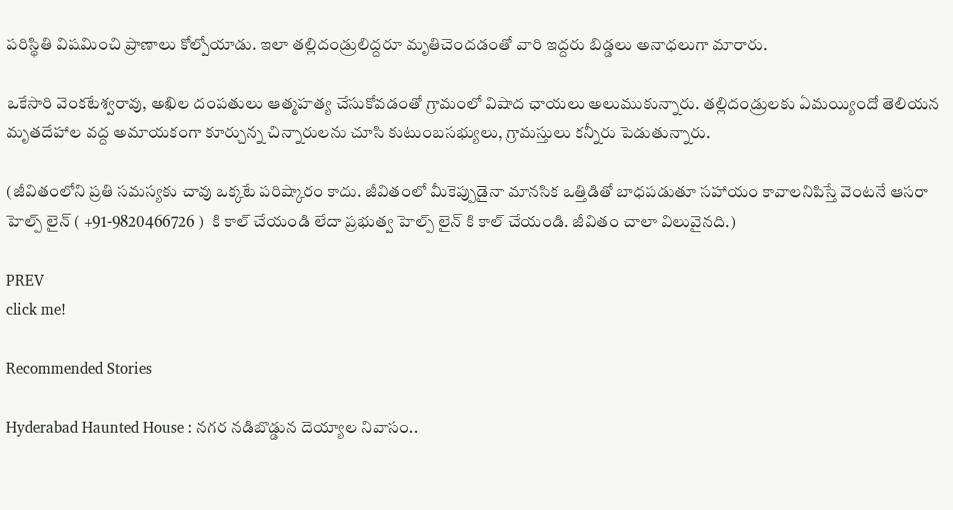పరిస్థితి విషమించి ప్రాణాలు కోల్పోయాడు. ఇలా తల్లిదండ్రులిద్దరూ మృతిచెందడంతో వారి ఇద్దరు బిడ్డలు అనాధలుగా మారారు.

ఒకేసారి వెంకటేశ్వరావు, అఖిల దంపతులు ఆత్మహత్య చేసుకోవడంతో గ్రామంలో విషాద ఛాయలు అలుముకున్నారు. తల్లిదండ్రులకు ఏమయ్యిందో తెలియన మృతదేహాల వద్ద అమాయకంగా కూర్చున్న చిన్నారులను చూసి కుటుంబసభ్యులు, గ్రామస్తులు కన్నీరు పెడుతున్నారు.

(జీవితంలోని ప్రతి సమస్యకు చావు ఒక్కటే పరిష్కారం కాదు. జీవితంలో మీకెప్పుడైనా మానసిక ఒత్తిడితో బాధపడుతూ సహాయం కావాలనిపిస్తే వెంటనే ఆసరా హెల్ప్ లైన్ ( +91-9820466726 )  కి కాల్ చేయండి లేదా ప్రభుత్వ హెల్ప్ లైన్ కి కాల్ చేయండి. జీవితం చాలా విలువైనది.)

PREV
click me!

Recommended Stories

Hyderabad Haunted House : నగర నడిబొడ్డున దెయ్యాల నివాసం..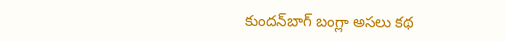కుందన్‌బాగ్‌ బంగ్లా అసలు కథ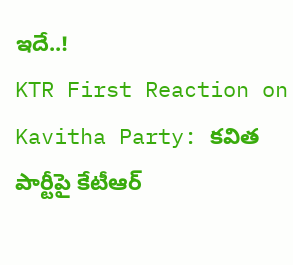ఇదే..!
KTR First Reaction on Kavitha Party: కవిత పార్టీపై కేటీఆర్‌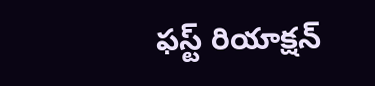ఫస్ట్‌ రియాక్షన్‌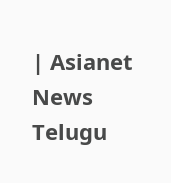| Asianet News Telugu